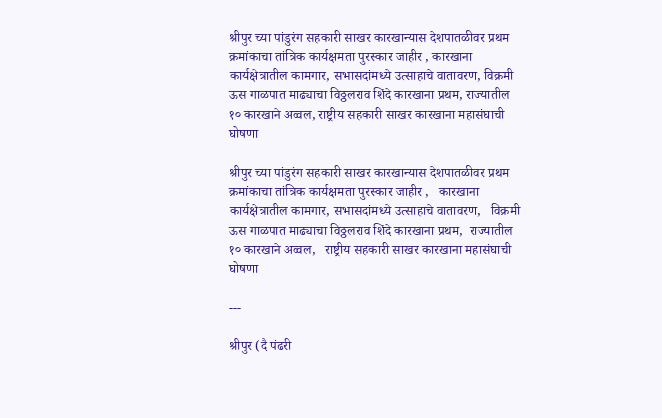श्रीपुर च्या पांडुरंग सहकारी साखर कारखान्यास देशपातळीवर प्रथम क्रमांकाचा तांत्रिक कार्यक्षमता पुरस्कार जाहीर , कारखाना कार्यक्षेत्रातील कामगार, सभासदांमध्ये उत्साहाचे वातावरण, विक्रमी ऊस गाळपात माढ्याचा विठ्ठलराव शिंदे कारखाना प्रथम, राज्यातील १० कारखाने अव्वल, राष्ट्रीय सहकारी साखर कारखाना महासंघाची घोषणा

श्रीपुर च्या पांडुरंग सहकारी साखर कारखान्यास देशपातळीवर प्रथम क्रमांकाचा तांत्रिक कार्यक्षमता पुरस्कार जाहीर ,   कारखाना कार्यक्षेत्रातील कामगार, सभासदांमध्ये उत्साहाचे वातावरण,   विक्रमी ऊस गाळपात माढ्याचा विठ्ठलराव शिंदे कारखाना प्रथम,  राज्यातील १० कारखाने अव्वल,   राष्ट्रीय सहकारी साखर कारखाना महासंघाची घोषणा

---

श्रीपुर (दै पंढरी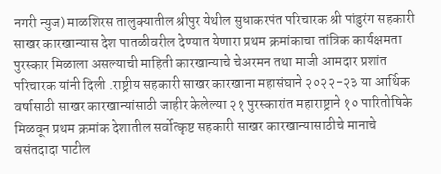नगरी न्युज) माळशिरस तालुक्यातील श्रीपुर येथील सुधाकरपंत परिचारक श्री पांडुरंग सहकारी साखर कारखान्यास देश पातळीवरील देण्यात येणारा प्रथम क्रमांकाचा तांत्रिक कार्यक्षमता पुरस्कार मिळाला असल्याची माहिती कारखान्याचे चेअरमन तथा माजी आमदार प्रशांत परिचारक यांनी दिली .राष्ट्रीय सहकारी साखर कारखाना महासंघाने २०२२-२३ या आर्थिक वर्षासाठी साखर कारखान्यांसाठी जाहीर केलेल्या २१ पुरस्कारांत महाराष्ट्राने १० पारितोषिके मिळवून प्रथम क्रमांक देशातील सर्वोत्कृष्ट सहकारी साखर कारखान्यासाठीचे मानाचे वसंतदादा पाटील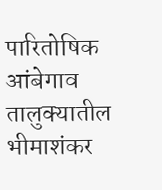पारितोषिक आंबेगाव तालुक्यातील भीमाशंकर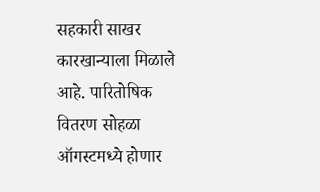सहकारी साखर कारखान्याला मिळाले आहे. पारितोषिक वितरण सोहळा ऑगस्टमध्ये होणार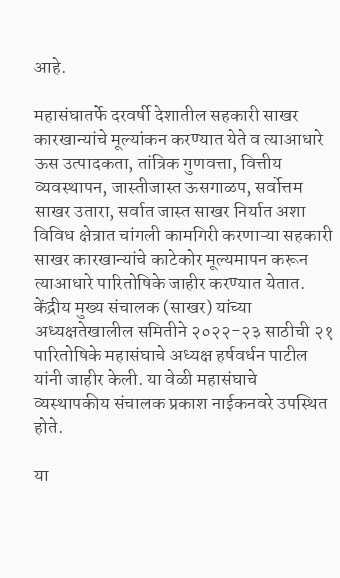आहे.

महासंघातर्फे दरवर्षी देशातील सहकारी साखर कारखान्यांचे मूल्यांकन करण्यात येते व त्याआधारे ऊस उत्पादकता, तांत्रिक गुणवत्ता, वित्तीय व्यवस्थापन, जास्तीजास्त ऊसगाळप, सर्वोत्तम साखर उतारा, सर्वात जास्त साखर निर्यात अशा विविध क्षेत्रात चांगली कामगिरी करणाऱ्या सहकारी साखर कारखान्यांचे काटेकोर मूल्यमापन करून त्याआधारे पारितोषिके जाहीर करण्यात येतात. केंद्रीय मुख्य संचालक (साखर) यांच्या अध्यक्षतेखालील समितीने २०२२-२३ साठीची २१ पारितोषिके महासंघाचे अध्यक्ष हर्षवर्धन पाटील यांनी जाहीर केली. या वेळी महासंघाचे व्यस्थापकीय संचालक प्रकाश नाईकनवरे उपस्थित होते.

या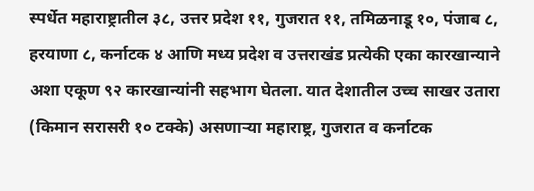स्पर्धेत महाराष्ट्रातील ३८, उत्तर प्रदेश ११, गुजरात ११, तमिळनाडू १०, पंजाब ८, हरयाणा ८, कर्नाटक ४ आणि मध्य प्रदेश व उत्तराखंड प्रत्येकी एका कारखान्याने अशा एकूण ९२ कारखान्यांनी सहभाग घेतला. यात देशातील उच्च साखर उतारा (किमान सरासरी १० टक्के) असणाऱ्या महाराष्ट्र, गुजरात व कर्नाटक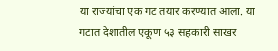या राज्यांचा एक गट तयार करण्यात आला. या गटात देशातील एकूण ५३ सहकारी साखर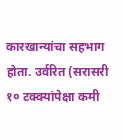कारखान्यांचा सहभाग होता. उर्वरित (सरासरी १० टक्क्यांपेक्षा कमी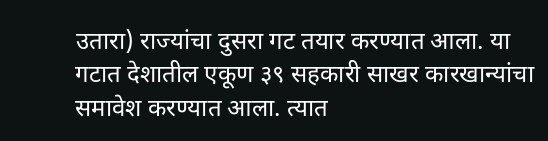उतारा) राज्यांचा दुसरा गट तयार करण्यात आला. या गटात देशातील एकूण ३९ सहकारी साखर कारखान्यांचा समावेश करण्यात आला. त्यात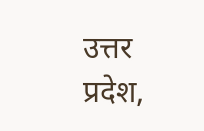उत्तर प्रदेश,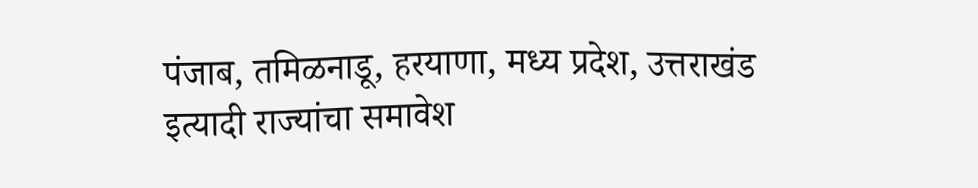पंजाब, तमिळनाडू, हरयाणा, मध्य प्रदेश, उत्तराखंड इत्यादी राज्यांचा समावेश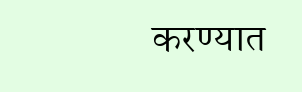करण्यात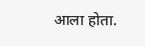आला होता.